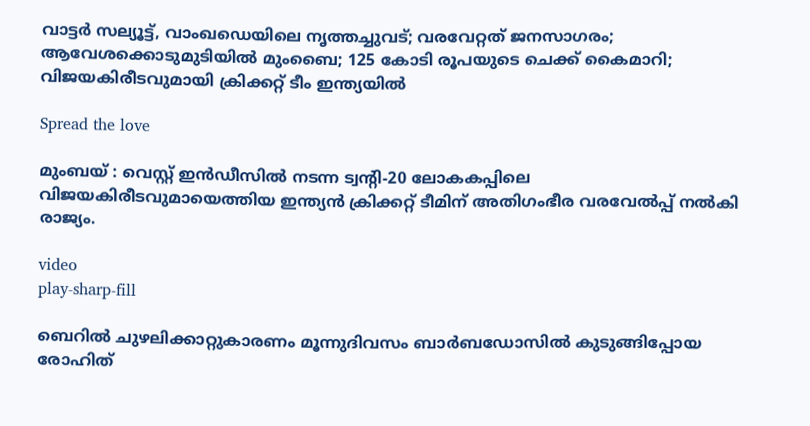വാട്ടര്‍ സല്യൂട്ട്, വാംഖഡെയിലെ നൃത്തച്ചുവട്; വരവേറ്റത് ജനസാഗരം; ആവേശക്കൊടുമുടിയില്‍ മുംബൈ; 125 കോടി രൂപയുടെ ചെക്ക് കൈമാറി; വിജയകിരീടവുമായി ക്രിക്കറ്റ് ടീം ഇന്ത്യയില്‍

Spread the love

മുംബയ് : വെസ്റ്റ് ഇൻഡീസില്‍ നടന്ന ട്വന്റി-20 ലോകകപ്പിലെ വിജയകിരീടവുമായെത്തിയ ഇന്ത്യൻ ക്രിക്കറ്റ് ടീമിന് അതിഗംഭീര വരവേല്‍പ്പ് നല്‍കി രാജ്യം.

video
play-sharp-fill

ബെറില്‍ ചുഴലിക്കാറ്റുകാരണം മൂന്നുദിവസം ബാർബഡോസില്‍ കുടുങ്ങിപ്പോയ രോഹിത്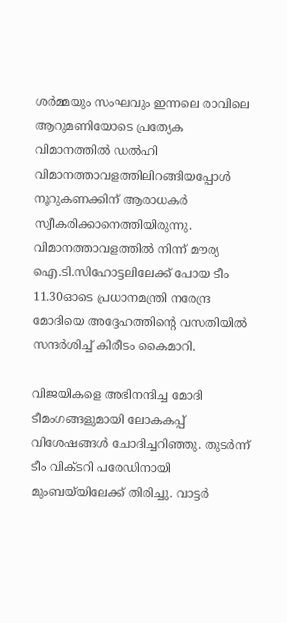ശർമ്മയും സംഘവും ഇന്നലെ രാവിലെ ആറുമണിയോടെ പ്രത്യേക വിമാനത്തില്‍ ഡല്‍ഹി വിമാനത്താവളത്തിലിറങ്ങിയപ്പോള്‍ നൂറുകണക്കിന് ആരാധകർ സ്വീകരിക്കാനെത്തിയിരുന്നു. വിമാനത്താവളത്തില്‍ നിന്ന് മൗര്യ ഐ.ടി.സിഹോട്ടലിലേക്ക് പോയ ടീം 11.30ഓടെ പ്രധാനമന്ത്രി നരേന്ദ്ര മോദിയെ അദ്ദേഹത്തിന്റെ വസതിയില്‍ സന്ദർശിച്ച്‌ കിരീടം കൈമാറി.

വിജയികളെ അഭിനന്ദിച്ച മോദി ടീമംഗങ്ങളുമായി ലോകകപ്പ് വിശേഷങ്ങള്‍ ചോദിച്ചറിഞ്ഞു. തുടർന്ന് ടീം വിക്ടറി പരേഡിനായി മുംബയ്‌യിലേക്ക് തിരിച്ചു. വാട്ടർ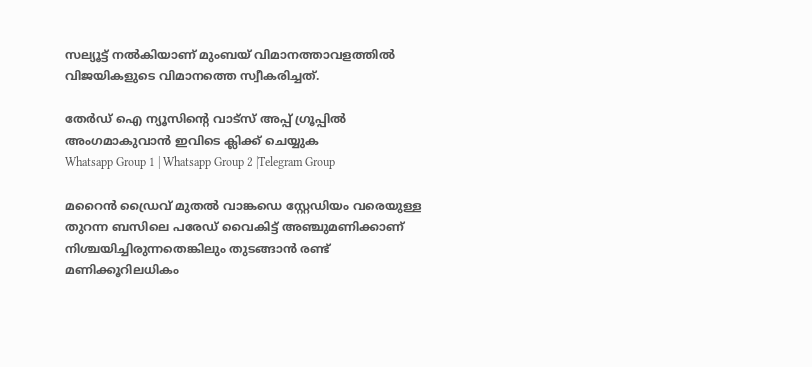സല്യൂട്ട് നല്‍കിയാണ് മുംബയ് വിമാനത്താവളത്തില്‍ വിജയികളുടെ വിമാനത്തെ സ്വീകരിച്ചത്.

തേർഡ് ഐ ന്യൂസിന്റെ വാട്സ് അപ്പ് ഗ്രൂപ്പിൽ അംഗമാകുവാൻ ഇവിടെ ക്ലിക്ക് ചെയ്യുക
Whatsapp Group 1 | Whatsapp Group 2 |Telegram Group

മറൈൻ ഡ്രൈവ് മുതല്‍ വാങ്കഡെ സ്റ്റേഡിയം വരെയുള്ള തുറന്ന ബസിലെ പരേഡ് വൈകിട്ട് അഞ്ചുമണിക്കാണ് നിശ്ചയിച്ചിരുന്നതെങ്കിലും തുടങ്ങാൻ രണ്ട് മണിക്കൂറിലധികം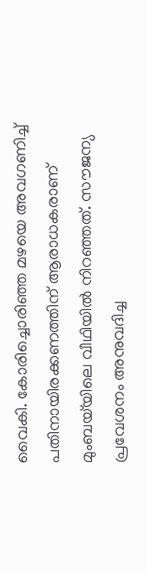വൈകി. കോരിച്ചൊരിഞ്ഞ മഴയെ അവഗണിച്ച്‌ പതിനായിരക്കണത്തിന് ആരാധകരാണ് മുംബയ്‌യിലെ വീഥിയില്‍ നിറഞ്ഞത്. സൗജന്യ പ്രവേശനം അനുവദിച്ച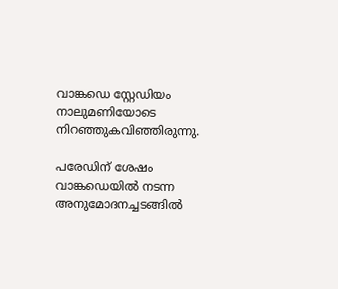വാങ്കഡെ സ്റ്റേഡിയം നാലുമണിയോടെ നിറഞ്ഞുകവിഞ്ഞിരുന്നു.

പരേഡിന് ശേഷം വാങ്കഡെയില്‍ നടന്ന അനുമോദനച്ചടങ്ങില്‍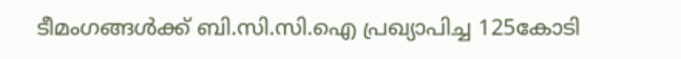ടീമംഗങ്ങള്‍ക്ക് ബി.സി.സി.ഐ പ്രഖ്യാപിച്ച 125കോടി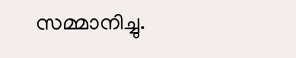സമ്മാനിച്ചു.